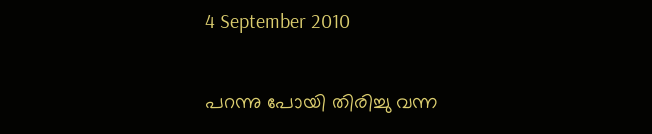4 September 2010

പറന്നു പോയി തിരിച്ചു വന്ന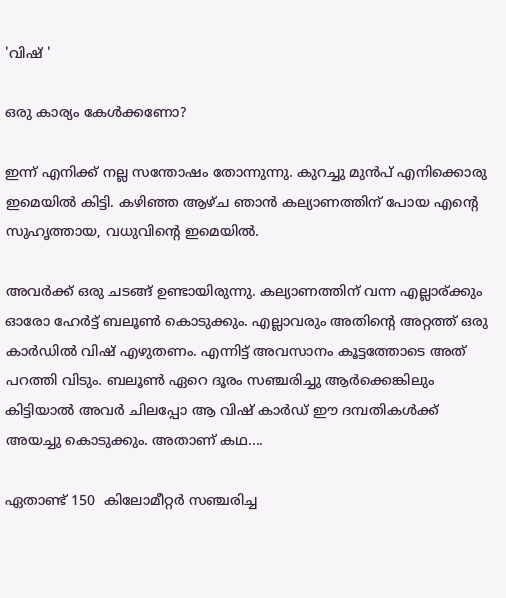'വിഷ് '

ഒരു കാര്യം കേള്‍ക്കണോ?

ഇന്ന് എനിക്ക് നല്ല സന്തോഷം തോന്നുന്നു. കുറച്ചു മുന്‍പ് എനിക്കൊരു ഇമെയില്‍ കിട്ടി. കഴിഞ്ഞ ആഴ്ച ഞാന്‍ കല്യാണത്തിന് പോയ എന്റെ സുഹൃത്തായ, വധുവിന്റെ ഇമെയില്‍.

അവര്‍ക്ക് ഒരു ചടങ്ങ് ഉണ്ടായിരുന്നു. കല്യാണത്തിന് വന്ന എല്ലാര്ക്കും ഓരോ ഹേര്‍ട്ട് ബലൂണ്‍ കൊടുക്കും. എല്ലാവരും അതിന്റെ അറ്റത്ത്‌ ഒരു കാര്‍ഡില്‍ വിഷ് എഴുതണം. എന്നിട്ട് അവസാനം കൂട്ടത്തോടെ അത് പറത്തി വിടും. ബലൂണ്‍ ഏറെ ദൂരം സഞ്ചരിച്ചു ആര്‍ക്കെങ്കിലും കിട്ടിയാല്‍ അവര്‍ ചിലപ്പോ ആ വിഷ് കാര്‍ഡ്‌ ഈ ദമ്പതികള്‍ക്ക് അയച്ചു കൊടുക്കും. അതാണ് കഥ....

ഏതാണ്ട് 150  കിലോമീറ്റര്‍ സഞ്ചരിച്ച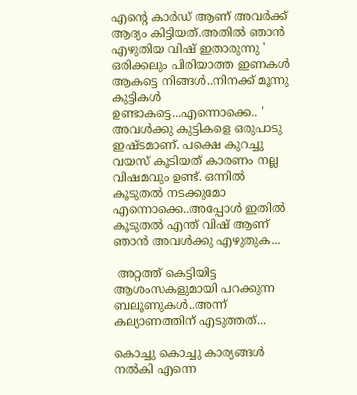എന്റെ കാര്‍ഡ്‌ ആണ് അവര്‍ക്ക് ആദ്യം കിട്ടിയത്.അതില്‍ ഞാന്‍ എഴുതിയ വിഷ് ഇതാരുന്നു ' ഒരിക്കലും പിരിയാത്ത ഇണകള്‍ ആകട്ടെ നിങ്ങള്‍..നിനക്ക് മൂന്നു കുട്ടികള്‍ ഉണ്ടാകട്ടെ...എന്നൊക്കെ.. ' അവള്‍ക്കു കുട്ടികളെ ഒരുപാടു ഇഷ്ടമാണ്. പക്ഷെ കുറച്ചു വയസ് കൂടിയത് കാരണം നല്ല വിഷമവും ഉണ്ട്. ഒന്നില്‍ കൂടുതല്‍ നടക്കുമോ എന്നൊക്കെ..അപ്പോള്‍ ഇതില്‍ കൂടുതല്‍ എന്ത് വിഷ് ആണ് ഞാന്‍ അവള്‍ക്കു എഴുതുക...

 അറ്റത്ത്‌ കെട്ടിയിട്ട ആശംസകളുമായി പറക്കുന്ന ബലൂണുകള്‍..അന്ന് കല്യാണത്തിന് എടുത്തത്‌...

കൊച്ചു കൊച്ചു കാര്യങ്ങള്‍ നല്‍കി എന്നെ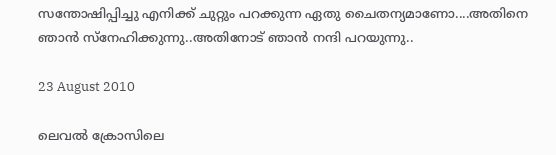സന്തോഷിപ്പിച്ചു എനിക്ക് ചുറ്റും പറക്കുന്ന ഏതു ചൈതന്യമാണോ....അതിനെ ഞാന്‍ സ്നേഹിക്കുന്നു..അതിനോട് ഞാന്‍ നന്ദി പറയുന്നു..

23 August 2010

ലെവല്‍ ക്രോസിലെ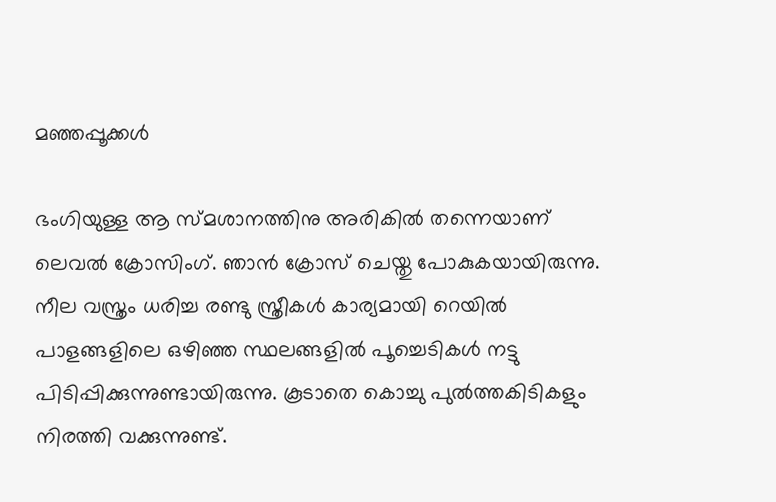മഞ്ഞപ്പൂക്കള്‍

ഭംഗിയുള്ള ആ സ്മശാനത്തിനു അരികില്‍ തന്നെയാണ് ലെവല്‍ ക്രോസിംഗ്. ഞാന്‍ ക്രോസ് ചെയ്തു പോകുകയായിരുന്നു. നീല വസ്ത്രം ധരിച്ച രണ്ടു സ്ത്രീകള്‍ കാര്യമായി റെയില്‍ പാളങ്ങളിലെ ഒഴിഞ്ഞ സ്ഥലങ്ങളില്‍ പൂച്ചെടികള്‍ നട്ടു പിടിപ്പിക്കുന്നുണ്ടായിരുന്നു. കൂടാതെ കൊച്ചു പുല്‍ത്തകിടികളും നിരത്തി വക്കുന്നുണ്ട്.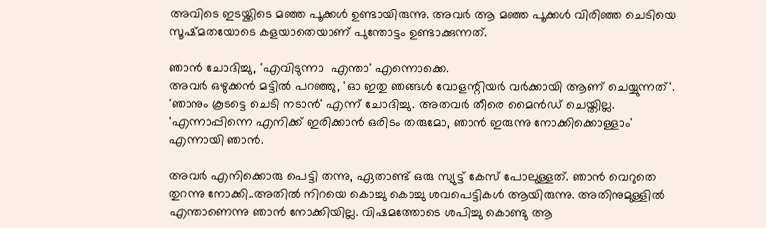അവിടെ ഇടയ്ക്കിടെ മഞ്ഞ പൂക്കള്‍ ഉണ്ടായിരുന്നു. അവര്‍ ആ മഞ്ഞ പൂക്കള്‍ വിരിഞ്ഞ ചെടിയെ സൂഷ്മതയോടെ കളയാതെയാണ് പുന്തോട്ടം ഉണ്ടാക്കുന്നത്.

ഞാന്‍ ചോദിച്ചു, 'എവിടുന്നാ  എന്താ' എന്നൊക്കെ.
അവര്‍ ഒഴുക്കന്‍ മട്ടില്‍ പറഞ്ഞു, 'ഓ ഇതു ഞങ്ങള്‍ വോളന്റിയര്‍ വര്‍ക്കായി ആണ് ചെയ്യുന്നത്'.
'ഞാനും കൂടട്ടെ ചെടി നടാന്‍' എന്ന് ചോദിച്ചു. അതവര്‍ തീരെ മൈന്‍ഡ് ചെയ്തില്ല.
'എന്നാപ്പിന്നെ എനിക്ക് ഇരിക്കാന്‍ ഒരിടം തരുമോ, ഞാന്‍ ഇരുന്നു നോക്കിക്കൊള്ളാം' എന്നായി ഞാന്‍.

അവര്‍ എനിക്കൊരു പെട്ടി തന്നു, ഏതാണ്ട് ഒരു സ്യുട്ട് കേസ്‌ പോലുള്ളത്. ഞാന്‍ വെറുതെ തുറന്നു നോക്കി..അതില്‍ നിറയെ കൊച്ചു കൊച്ചു ശവപെട്ടികള്‍ ആയിരുന്നു. അതിനുമുള്ളില്‍ എന്താണെന്നു ഞാന്‍ നോക്കിയില്ല. വിഷമത്തോടെ ശപിച്ചു കൊണ്ടു ആ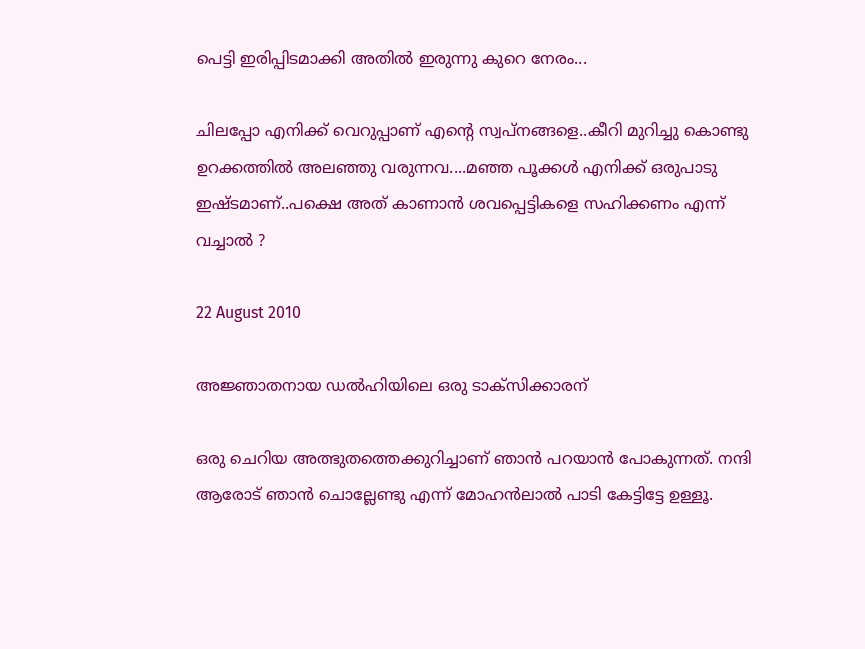പെട്ടി ഇരിപ്പിടമാക്കി അതില്‍ ഇരുന്നു കുറെ നേരം...

ചിലപ്പോ എനിക്ക് വെറുപ്പാണ് എന്റെ സ്വപ്നങ്ങളെ..കീറി മുറിച്ചു കൊണ്ടു ഉറക്കത്തില്‍ അലഞ്ഞു വരുന്നവ....മഞ്ഞ പൂക്കള്‍ എനിക്ക് ഒരുപാടു ഇഷ്ടമാണ്..പക്ഷെ അത് കാണാന്‍ ശവപ്പെട്ടികളെ സഹിക്കണം എന്ന് വച്ചാല്‍ ?

22 August 2010

അജ്ഞാതനായ ഡല്‍ഹിയിലെ ഒരു ടാക്സിക്കാരന്

ഒരു ചെറിയ അത്ഭുതത്തെക്കുറിച്ചാണ് ഞാന്‍ പറയാന്‍ പോകുന്നത്. നന്ദി ആരോട് ഞാന്‍ ചൊല്ലേണ്ടു എന്ന് മോഹന്‍ലാല്‍ പാടി കേട്ടിട്ടേ ഉള്ളൂ.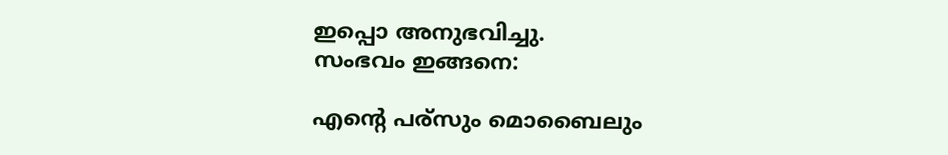ഇപ്പൊ അനുഭവിച്ചു.
സംഭവം ഇങ്ങനെ:

എന്റെ പര്സും മൊബൈലും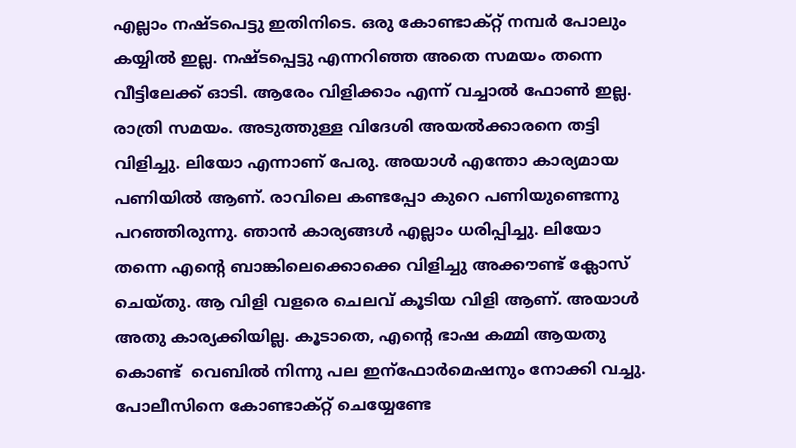എല്ലാം നഷ്ടപെട്ടു ഇതിനിടെ. ഒരു കോണ്ടാക്റ്റ് നമ്പര്‍ പോലും കയ്യില്‍ ഇല്ല. നഷ്ടപ്പെട്ടു എന്നറിഞ്ഞ അതെ സമയം തന്നെ വീട്ടിലേക്ക് ഓടി. ആരേം വിളിക്കാം എന്ന് വച്ചാല്‍ ഫോണ്‍ ഇല്ല. രാത്രി സമയം. അടുത്തുള്ള വിദേശി അയല്‍ക്കാരനെ തട്ടി വിളിച്ചു. ലിയോ എന്നാണ് പേരു. അയാള്‍ എന്തോ കാര്യമായ പണിയില്‍ ആണ്. രാവിലെ കണ്ടപ്പോ കുറെ പണിയുണ്ടെന്നു പറഞ്ഞിരുന്നു. ഞാന്‍ കാര്യങ്ങള്‍ എല്ലാം ധരിപ്പിച്ചു. ലിയോ തന്നെ എന്റെ ബാങ്കിലെക്കൊക്കെ വിളിച്ചു അക്കൗണ്ട്‌ ക്ലോസ് ചെയ്തു. ആ വിളി വളരെ ചെലവ് കൂടിയ വിളി ആണ്. അയാള്‍ അതു കാര്യക്കിയില്ല. കൂടാതെ, എന്റെ ഭാഷ കമ്മി ആയതു കൊണ്ട്  വെബില്‍ നിന്നു പല ഇന്ഫോര്‍മെഷനും നോക്കി വച്ചു. പോലീസിനെ കോണ്ടാക്റ്റ് ചെയ്യേണ്ടേ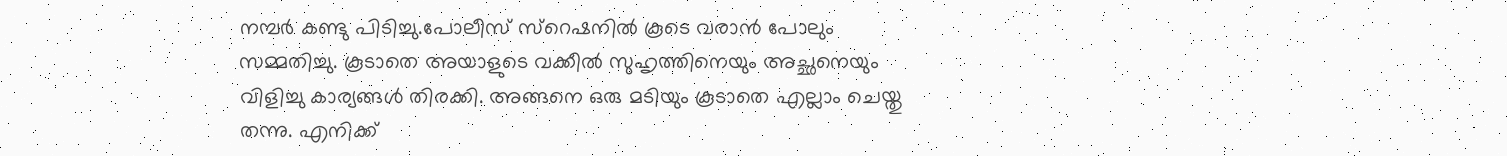നമ്പര്‍ കണ്ടു പിടിച്ചു.പോലീസ് സ്റെഷനില്‍ കൂടെ വരാന്‍ പോലും സമ്മതിച്ചു. കൂടാതെ അയാളുടെ വക്കീല്‍ സുഹൃത്തിനെയും അച്ഛനെയും വിളിച്ചു കാര്യങ്ങള്‍ തിരക്കി. അങ്ങനെ ഒരു മടിയും കൂടാതെ എല്ലാം ചെയ്തു തന്നു. എനിക്ക്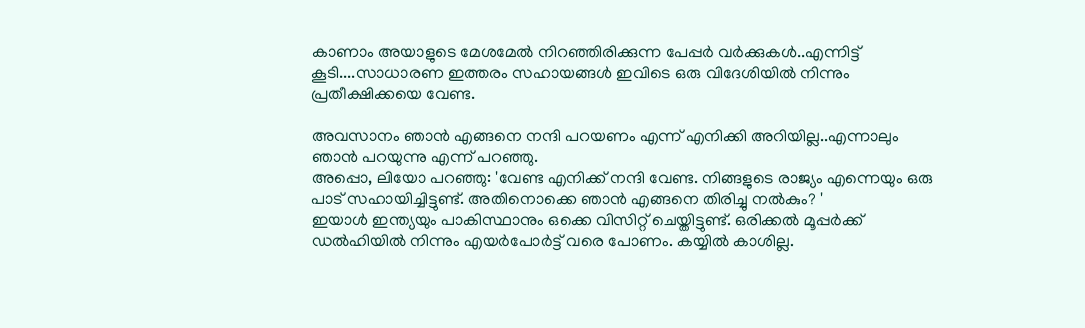കാണാം അയാളുടെ മേശമേല്‍ നിറഞ്ഞിരിക്കുന്ന പേപ്പര്‍ വര്‍ക്കുകള്‍..എന്നിട്ട് കൂടി....സാധാരണ ഇത്തരം സഹായങ്ങള്‍ ഇവിടെ ഒരു വിദേശിയില്‍ നിന്നും പ്രതീക്ഷിക്കയെ വേണ്ട.

അവസാനം ഞാന്‍ എങ്ങനെ നന്ദി പറയണം എന്ന് എനിക്കി അറിയില്ല..എന്നാലും ഞാന്‍ പറയുന്നു എന്ന് പറഞ്ഞു.
അപ്പൊ, ലിയോ പറഞ്ഞു: 'വേണ്ട എനിക്ക് നന്ദി വേണ്ട. നിങ്ങളുടെ രാജ്യം എന്നെയും ഒരു പാട് സഹായിച്ചിട്ടുണ്ട്. അതിനൊക്കെ ഞാന്‍ എങ്ങനെ തിരിച്ചു നല്‍കും? '
ഇയാള്‍ ഇന്ത്യയും പാകിസ്ഥാനും ഒക്കെ വിസിറ്റ് ചെയ്തിട്ടുണ്ട്. ഒരിക്കല്‍ മൂപ്പര്‍ക്ക് ഡല്‍ഹിയില്‍ നിന്നും എയര്‍പോര്‍ട്ട് വരെ പോണം. കയ്യില്‍ കാശില്ല.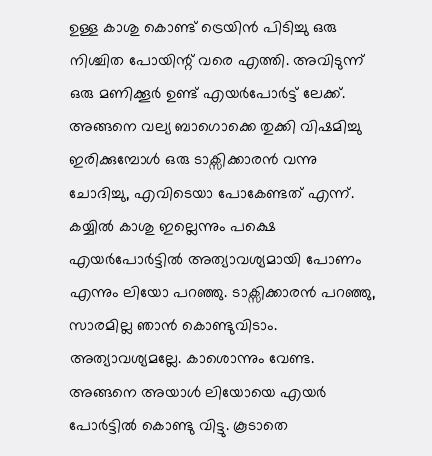ഉള്ള കാശു കൊണ്ട് ട്രെയിന്‍ പിടിച്ചു ഒരു നിശ്ചിത പോയിന്റ് വരെ എത്തി. അവിടുന്ന് ഒരു മണിക്കൂര്‍ ഉണ്ട് എയര്‍പോര്‍ട്ട് ലേക്ക്. അങ്ങനെ വല്യ ബാഗൊക്കെ തുക്കി വിഷമിച്ചു ഇരിക്കുമ്പോള്‍ ഒരു ടാക്സിക്കാരന്‍ വന്നു ചോദിച്ചു, എവിടെയാ പോകേണ്ടത് എന്ന്. കയ്യില്‍ കാശു ഇല്ലെന്നും പക്ഷെ എയര്‍പോര്‍ട്ടില്‍ അത്യാവശ്യമായി പോണം എന്നും ലിയോ പറഞ്ഞു. ടാക്സിക്കാരന്‍ പറഞ്ഞു, സാരമില്ല ഞാന്‍ കൊണ്ടുവിടാം. അത്യാവശ്യമല്ലേ. കാശൊന്നും വേണ്ട. അങ്ങനെ അയാള്‍ ലിയോയെ എയര്‍ പോര്‍ട്ടില്‍ കൊണ്ടു വിട്ടു. കൂടാതെ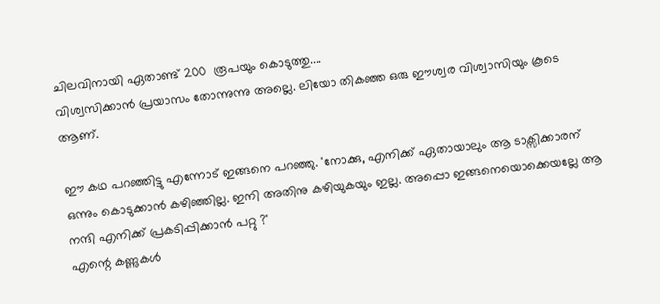ചിലവിനായി ഏതാണ്ട് 200  രൂപയും കൊടുത്തു....
വിശ്വസിക്കാന്‍ പ്രയാസം തോന്നുന്നു അല്ലെ. ലിയോ തികഞ്ഞ ഒരു ഈശ്വര വിശ്വാസിയും കൂടെ ആണ്.

ഈ കഥ പറഞ്ഞിട്ടു എന്നോട് ഇങ്ങനെ പറഞ്ഞു. 'നോക്കു, എനിക്ക് ഏതായാലും ആ ടാക്സിക്കാരന് ഒന്നും കൊടുക്കാന്‍ കഴിഞ്ഞില്ല. ഇനി അതിനു കഴിയുകയും ഇല്ല. അപ്പൊ ഇങ്ങനെയൊക്കെയല്ലേ ആ നന്ദി എനിക്ക് പ്രകടിപ്പിക്കാന്‍ പറ്റു ?'
എന്റെ കണ്ണുകള്‍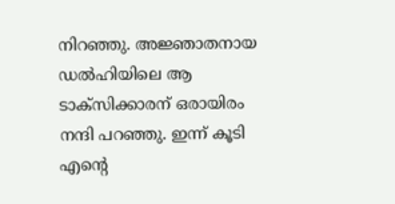നിറഞ്ഞു. അജ്ഞാതനായ ഡല്‍ഹിയിലെ ആ ടാക്സിക്കാരന് ഒരായിരം നന്ദി പറഞ്ഞു. ഇന്ന് കൂടി എന്റെ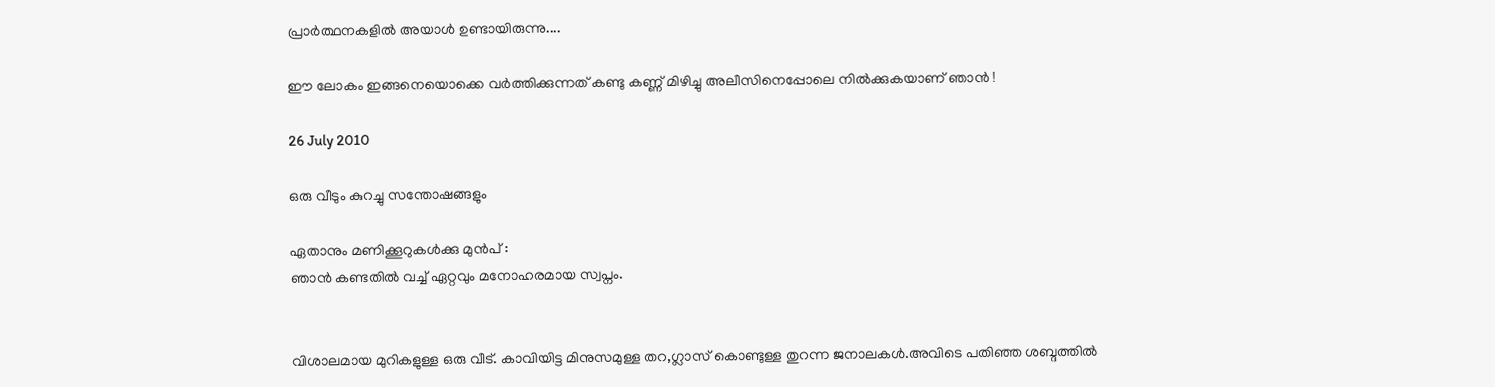പ്രാര്‍ത്ഥനകളില്‍ അയാള്‍ ഉണ്ടായിരുന്നു....

ഈ ലോകം ഇങ്ങനെയൊക്കെ വര്‍ത്തിക്കുന്നത് കണ്ടു കണ്ണ് മിഴിച്ചു അലീസിനെപ്പോലെ നില്‍ക്കുകയാണ് ഞാന്‍ !

26 July 2010

ഒരു വീടും കുറച്ചു സന്തോഷങ്ങളും

ഏതാനും മണിക്കൂറുകള്‍ക്കു മുന്‍പ് :
ഞാന്‍ കണ്ടതില്‍ വച്ച് ഏറ്റവും മനോഹരമായ സ്വപ്നം.


വിശാലമായ മുറികളുള്ള ഒരു വീട്. കാവിയിട്ട മിനുസമുള്ള തറ,ഗ്ലാസ്‌ കൊണ്ടുള്ള തുറന്ന ജനാലകള്‍.അവിടെ പതിഞ്ഞ ശബ്ദത്തില്‍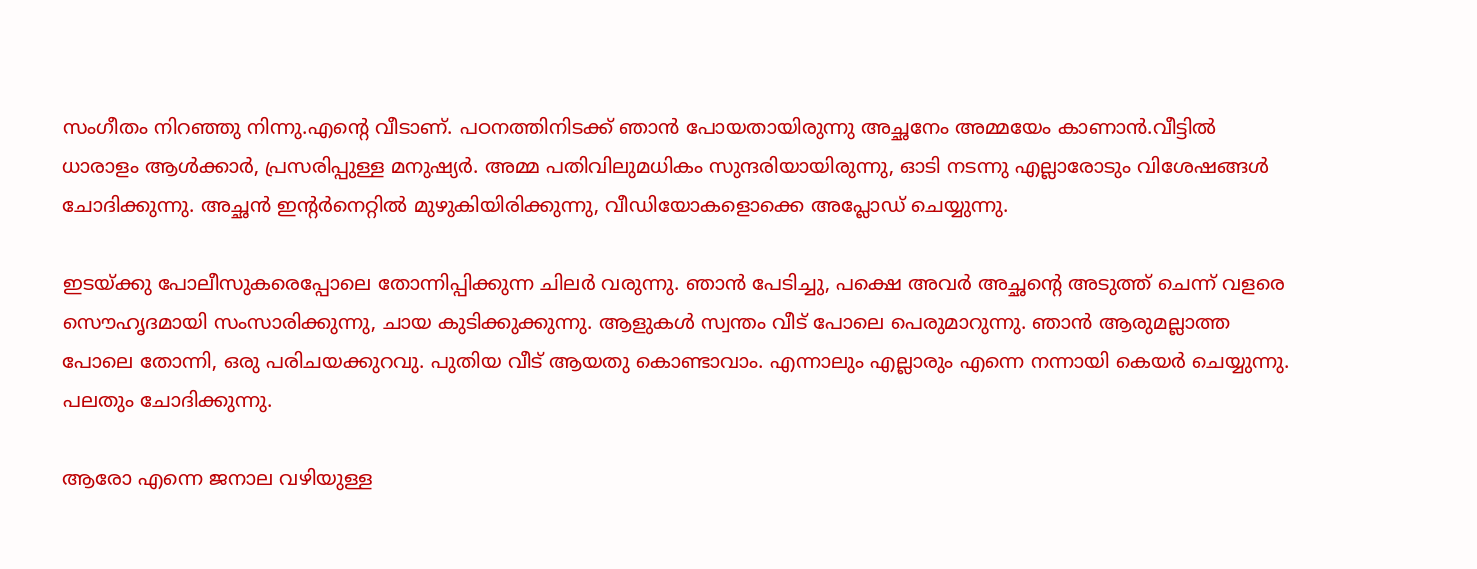സംഗീതം നിറഞ്ഞു നിന്നു.എന്റെ വീടാണ്. പഠനത്തിനിടക്ക്‌ ഞാന്‍ പോയതായിരുന്നു അച്ഛനേം അമ്മയേം കാണാന്‍.വീട്ടില്‍ ധാരാളം ആള്‍ക്കാര്‍, പ്രസരിപ്പുള്ള മനുഷ്യര്‍. അമ്മ പതിവിലുമധികം സുന്ദരിയായിരുന്നു, ഓടി നടന്നു എല്ലാരോടും വിശേഷങ്ങള്‍ ചോദിക്കുന്നു. അച്ഛന്‍ ഇന്‍റര്‍നെറ്റില്‍ മുഴുകിയിരിക്കുന്നു, വീഡിയോകളൊക്കെ അപ്ലോഡ് ചെയ്യുന്നു.

ഇടയ്ക്കു പോലീസുകരെപ്പോലെ തോന്നിപ്പിക്കുന്ന ചിലര്‍ വരുന്നു. ഞാന്‍ പേടിച്ചു, പക്ഷെ അവര്‍ അച്ഛന്റെ അടുത്ത് ചെന്ന് വളരെ സൌഹൃദമായി സംസാരിക്കുന്നു, ചായ കുടിക്കുക്കുന്നു. ആളുകള്‍ സ്വന്തം വീട് പോലെ പെരുമാറുന്നു. ഞാന്‍ ആരുമല്ലാത്ത പോലെ തോന്നി, ഒരു പരിചയക്കുറവു. പുതിയ വീട് ആയതു കൊണ്ടാവാം. എന്നാലും എല്ലാരും എന്നെ നന്നായി കെയര്‍ ചെയ്യുന്നു. പലതും ചോദിക്കുന്നു.

ആരോ എന്നെ ജനാല വഴിയുള്ള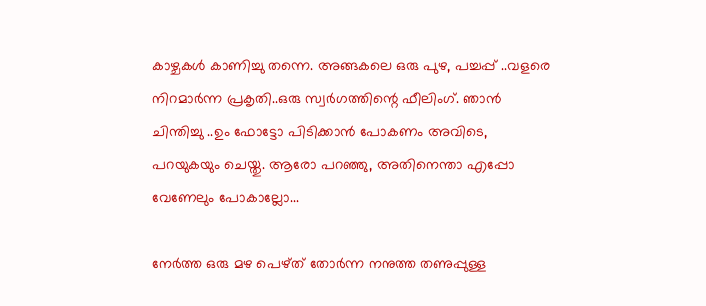കാഴ്ചകള്‍ കാണിച്ചു തന്നെ. അങ്ങകലെ ഒരു പുഴ, പച്ചപ്പ്‌ ..വളരെ നിറമാര്‍ന്ന പ്രകൃതി..ഒരു സ്വര്‍ഗത്തിന്റെ ഫീലിംഗ്. ഞാന്‍ ചിന്തിച്ചു ..ഉം ഫോട്ടോ പിടിക്കാന്‍ പോകണം അവിടെ, പറയുകയും ചെയ്തു. ആരോ പറഞ്ഞു, അതിനെന്താ എപ്പോ വേണേലും പോകാല്ലോ...

നേര്‍ത്ത ഒരു മഴ പെഴ്ത് തോര്‍ന്ന നനുത്ത തണുപ്പുള്ള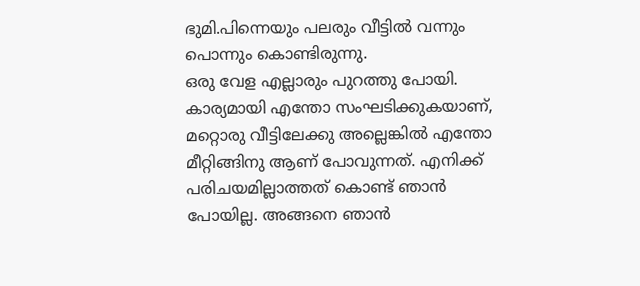ഭുമി.പിന്നെയും പലരും വീട്ടില്‍ വന്നും പൊന്നും കൊണ്ടിരുന്നു.
ഒരു വേള എല്ലാരും പുറത്തു പോയി. കാര്യമായി എന്തോ സംഘടിക്കുകയാണ്, മറ്റൊരു വീട്ടിലേക്കു അല്ലെങ്കില്‍ എന്തോ മീറ്റിങ്ങിനു ആണ് പോവുന്നത്. എനിക്ക് പരിചയമില്ലാത്തത് കൊണ്ട് ഞാന്‍ പോയില്ല. അങ്ങനെ ഞാന്‍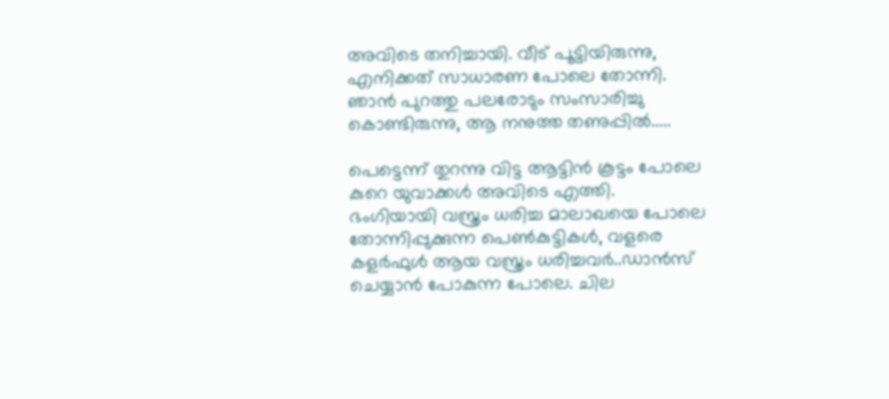അവിടെ തനിച്ചായി. വീട് പൂട്ടിയിരുന്നു, എനിക്കത് സാധാരണ പോലെ തോന്നി. ഞാന്‍ പുറത്തു പലരോടും സംസാരിച്ചു കൊണ്ടിരുന്നു, ആ നനുത്ത തണുപ്പില്‍.....

പെട്ടെന്ന് തുറന്നു വിട്ട ആട്ടിന്‍ കൂട്ടം പോലെ കുറെ യുവാക്കള്‍ അവിടെ എത്തി. ഭംഗിയായി വസ്ത്രം ധരിച്ച മാലാഖയെ പോലെ തോന്നിപ്പുക്കുന്ന പെണ്‍കുട്ടികള്‍, വളരെ കളര്‍ഫുള്‍ ആയ വസ്ത്രം ധരിച്ചവര്‍..ഡാന്‍സ് ചെയ്യാന്‍ പോകുന്ന പോലെ. ചില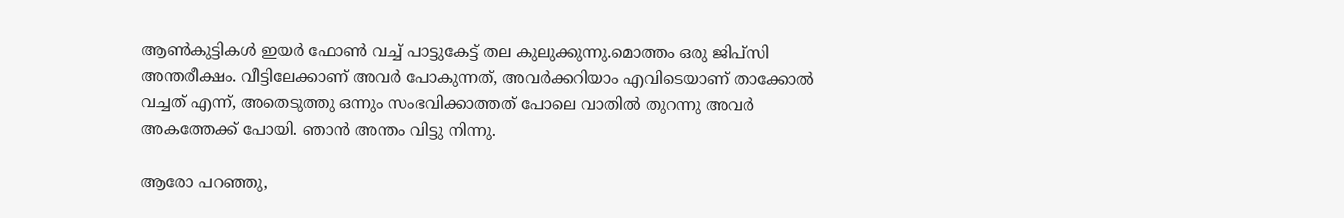ആണ്‍കുട്ടികള്‍ ഇയര്‍ ഫോണ്‍ വച്ച് പാട്ടുകേട്ട് തല കുലുക്കുന്നു.മൊത്തം ഒരു ജിപ്സി അന്തരീക്ഷം. വീട്ടിലേക്കാണ് അവര്‍ പോകുന്നത്, അവര്‍ക്കറിയാം എവിടെയാണ് താക്കോല്‍ വച്ചത് എന്ന്, അതെടുത്തു ഒന്നും സംഭവിക്കാത്തത് പോലെ വാതില്‍ തുറന്നു അവര്‍ അകത്തേക്ക് പോയി. ഞാന്‍ അന്തം വിട്ടു നിന്നു.

ആരോ പറഞ്ഞു,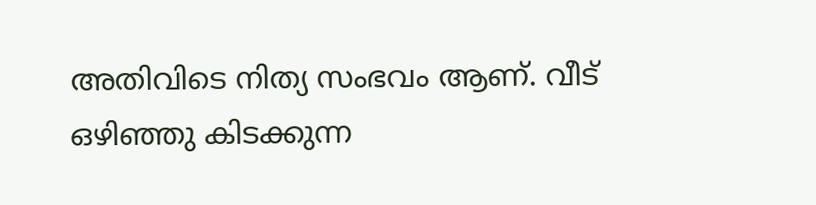അതിവിടെ നിത്യ സംഭവം ആണ്. വീട് ഒഴിഞ്ഞു കിടക്കുന്ന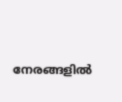നേരങ്ങളില്‍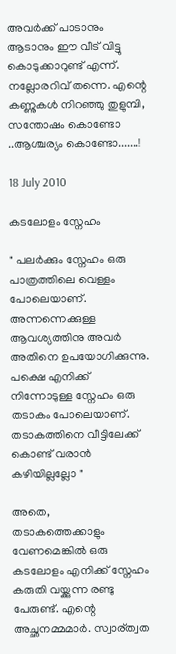അവര്‍ക്ക് പാടാനും ആടാനും ഈ വീട് വിട്ടു കൊടുക്കാറുണ്ട് എന്ന്. നല്ലോരറിവ് തന്നെ. എന്റെ കണ്ണുകള്‍ നിറഞ്ഞു തുളുമ്പി, സന്തോഷം കൊണ്ടോ ..ആശ്ചര്യം കൊണ്ടോ.......!

18 July 2010

കടലോളം സ്നേഹം

" പലര്‍ക്കും സ്നേഹം ഒരു പാത്രത്തിലെ വെള്ളം പോലെയാണ്. അന്നന്നെക്കുള്ള ആവശ്യത്തിനു അവര്‍ അതിനെ ഉപയോഗിക്കുന്നു. പക്ഷെ എനിക്ക് നിന്നോടുള്ള സ്നേഹം ഒരു തടാകം പോലെയാണ്. തടാകത്തിനെ വീട്ടിലേക്ക് കൊണ്ട് വരാന്‍ കഴിയില്ലല്ലോ "

അതെ,
തടാകത്തെക്കാളും  വേണമെങ്കില്‍ ഒരു കടലോളം എനിക്ക് സ്നേഹം കരുതി വയ്ക്കുന്ന രണ്ടു പേരുണ്ട്. എന്റെ അച്ഛനമ്മമാര്‍. സ്വാര്ത്വത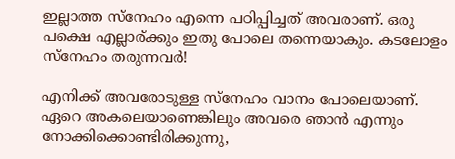ഇല്ലാത്ത സ്നേഹം എന്നെ പഠിപ്പിച്ചത് അവരാണ്. ഒരു പക്ഷെ എല്ലാര്ക്കും ഇതു പോലെ തന്നെയാകും. കടലോളം സ്നേഹം തരുന്നവര്‍!

എനിക്ക് അവരോടുള്ള സ്നേഹം വാനം പോലെയാണ്. ഏറെ അകലെയാണെങ്കിലും അവരെ ഞാന്‍ എന്നും നോക്കിക്കൊണ്ടിരിക്കുന്നു,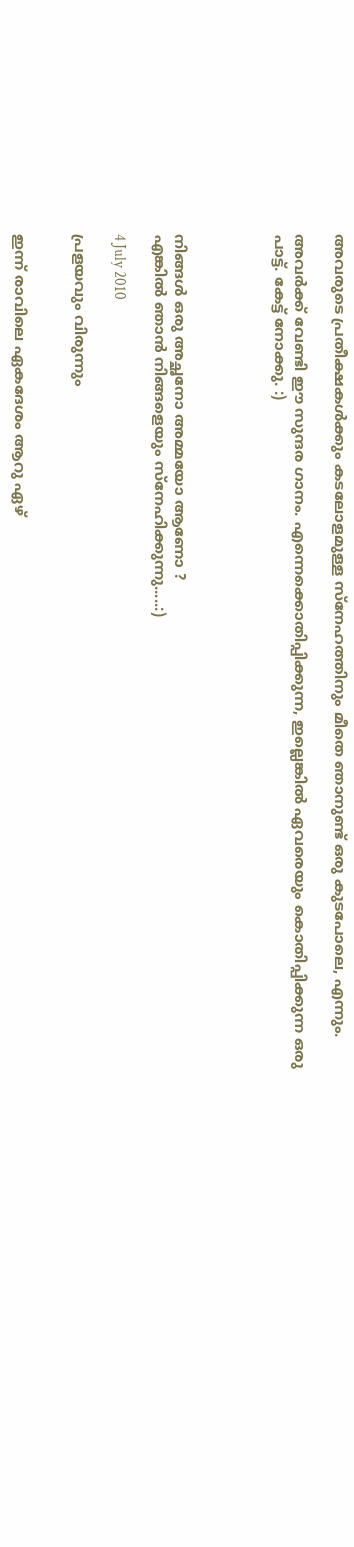അവരുടെ പ്രതീക്ഷകള്‍ക്കും കടലോളമുള്ള സ്നേഹത്തിനും മീതെ ഞാനുണ്ട് ഒരു കുടപോലെ, എന്നും.

അവര്‍ക്ക് വേണ്ടി ഈ സുന്ദര ഗാനം. എന്നെക്കൊതിപ്പിക്കുന്ന, ഇല്ലെങ്കില്‍ ഏവരെയും കൊതിപ്പിക്കുന്ന ഒരു പാട്ട്. കേട്ട് നോക്കു. :)




നിങ്ങള്‍ ഒരു അച്ഛനോ അമ്മയോ ആണോ ?
എങ്കില്‍ ഞാന്‍ നിങ്ങളെയും സ്നേഹിക്കുന്നു.....:)

4 July 2010

പ്രളയവും വിരുന്നും


ഇന്ന് രാവിലെ ഏകദേശം ആറു ഏഴ്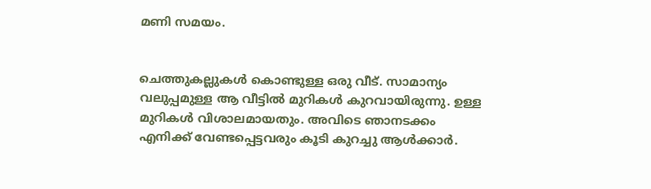മണി സമയം.


ചെത്തുകല്ലുകള്‍ കൊണ്ടുള്ള ഒരു വീട്. സാമാന്യം വലുപ്പമുള്ള ആ വീട്ടില്‍ മുറികള്‍ കുറവായിരുന്നു. ഉള്ള മുറികള്‍ വിശാലമായതും. അവിടെ ഞാനടക്കം എനിക്ക് വേണ്ടപ്പെട്ടവരും കൂടി കുറച്ചു ആള്‍ക്കാര്‍.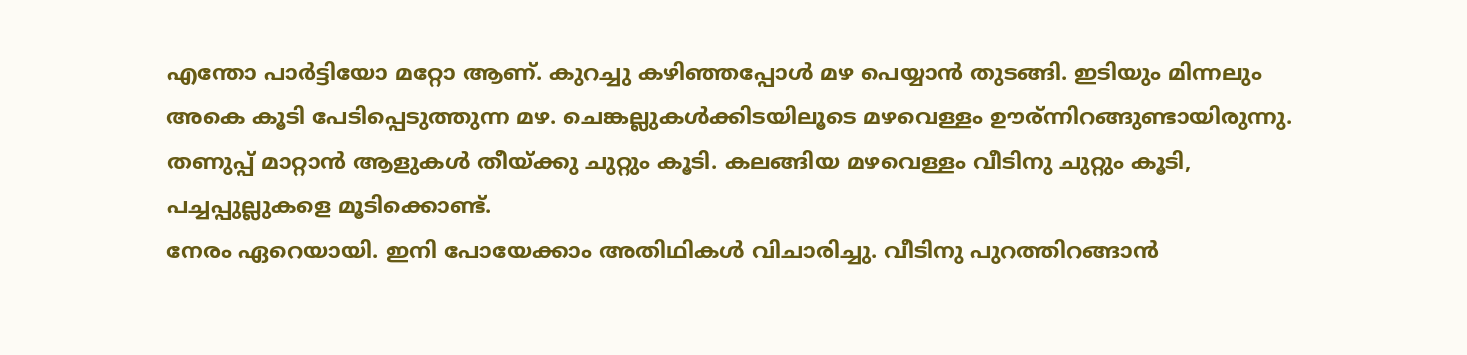എന്തോ പാര്‍ട്ടിയോ മറ്റോ ആണ്. കുറച്ചു കഴിഞ്ഞപ്പോള്‍ മഴ പെയ്യാന്‍ തുടങ്ങി. ഇടിയും മിന്നലും അകെ കൂടി പേടിപ്പെടുത്തുന്ന മഴ. ചെങ്കല്ലുകള്‍ക്കിടയിലൂടെ മഴവെള്ളം ഊര്ന്നിറങ്ങുണ്ടായിരുന്നു. തണുപ്പ് മാറ്റാന്‍ ആളുകള്‍ തീയ്ക്കു ചുറ്റും കൂടി. കലങ്ങിയ മഴവെള്ളം വീടിനു ചുറ്റും കൂടി, പച്ചപ്പുല്ലുകളെ മൂടിക്കൊണ്ട്.
നേരം ഏറെയായി. ഇനി പോയേക്കാം അതിഥികള്‍ വിചാരിച്ചു. വീടിനു പുറത്തിറങ്ങാന്‍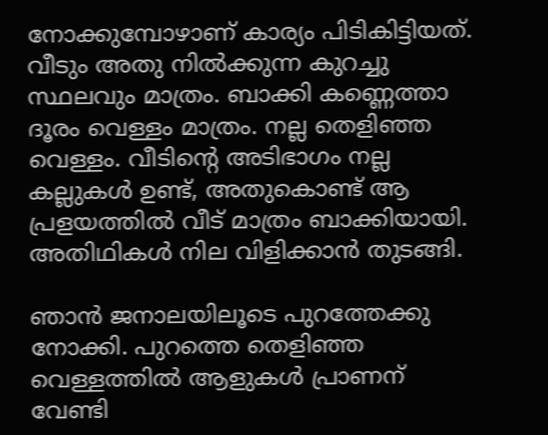നോക്കുമ്പോഴാണ് കാര്യം പിടികിട്ടിയത്. വീടും അതു നില്‍ക്കുന്ന കുറച്ചു സ്ഥലവും മാത്രം. ബാക്കി കണ്ണെത്താ ദൂരം വെള്ളം മാത്രം. നല്ല തെളിഞ്ഞ വെള്ളം. വീടിന്റെ അടിഭാഗം നല്ല കല്ലുകള്‍ ഉണ്ട്, അതുകൊണ്ട് ആ പ്രളയത്തില്‍ വീട് മാത്രം ബാക്കിയായി. അതിഥികള്‍ നില വിളിക്കാന്‍ തുടങ്ങി.

ഞാന്‍ ജനാലയിലൂടെ പുറത്തേക്കു നോക്കി. പുറത്തെ തെളിഞ്ഞ വെള്ളത്തില്‍ ആളുകള്‍ പ്രാണന് വേണ്ടി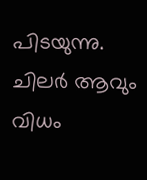പിടയുന്നു. ചിലര്‍ ആവും വിധം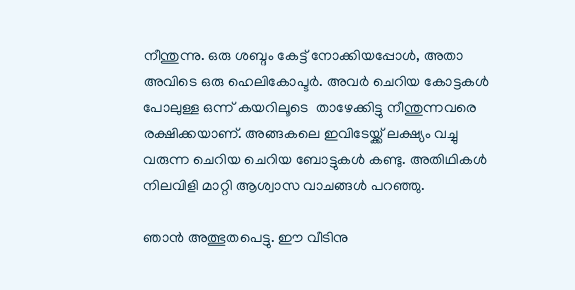നീന്തുന്നു. ഒരു ശബ്ദം കേട്ട് നോക്കിയപ്പോള്‍, അതാ അവിടെ ഒരു ഹെലികോപ്ടര്‍. അവര്‍ ചെറിയ കോട്ടകള്‍ പോലുള്ള ഒന്ന് കയറിലൂടെ  താഴേക്കിട്ടു നീന്തുന്നവരെ രക്ഷിക്കയാണ്. അങ്ങകലെ ഇവിടേയ്ക്ക് ലക്ഷ്യം വച്ചു വരുന്ന ചെറിയ ചെറിയ ബോട്ടുകള്‍ കണ്ടു. അതിഥികള്‍ നിലവിളി മാറ്റി ആശ്വാസ വാചങ്ങള്‍ പറഞ്ഞു.

ഞാന്‍ അത്ഭുതപെട്ടു. ഈ വീടിനു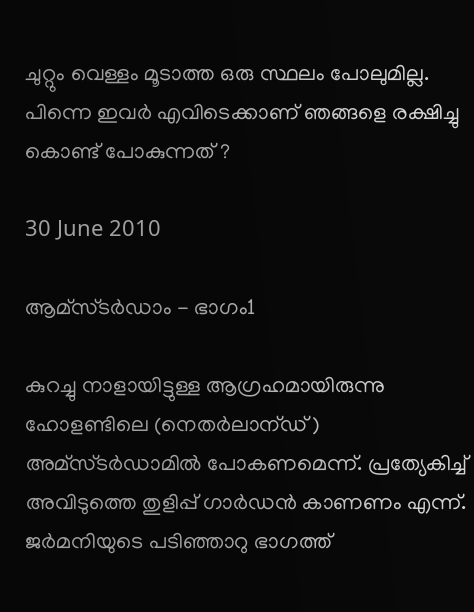ചുറ്റും വെള്ളം മൂടാത്ത ഒരു സ്ഥലം പോലുമില്ല. പിന്നെ ഇവര്‍ എവിടെക്കാണ്‌ ഞങ്ങളെ രക്ഷിച്ചു കൊണ്ട് പോകുന്നത് ?

30 June 2010

ആമ്സ്ടര്‍ഡാം - ഭാഗം1

കുറച്ചു നാളായിട്ടുള്ള ആഗ്രഹമായിരുന്നു ഹോളണ്ടിലെ (നെതര്‍ലാന്ഡ് ) അമ്സ്ടര്‍ഡാമില്‍ പോകണമെന്ന്. പ്രത്യേകിച്ച് അവിടുത്തെ തുളിപ്പ് ഗാര്‍ഡന്‍ കാണണം എന്ന്. ജര്‍മനിയുടെ പടിഞ്ഞാറു ഭാഗത്ത്‌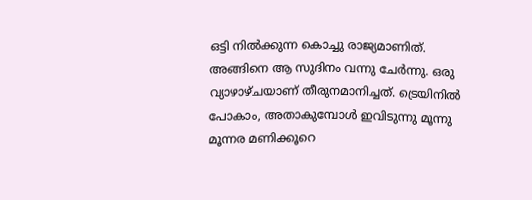ഒട്ടി നില്‍ക്കുന്ന കൊച്ചു രാജ്യമാണിത്‌.
അങ്ങിനെ ആ സുദിനം വന്നു ചേര്‍ന്നു. ഒരു വ്യാഴാഴ്ചയാണ് തീരുനമാനിച്ചത്. ട്രെയിനില്‍ പോകാം, അതാകുമ്പോള്‍ ഇവിടുന്നു മൂന്നു മൂന്നര മണിക്കൂറെ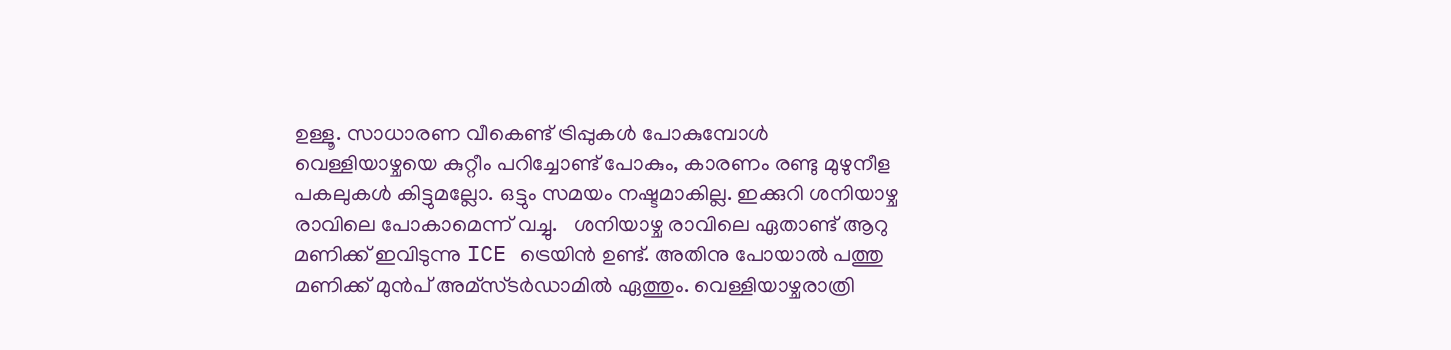ഉള്ളൂ. സാധാരണ വീകെണ്ട് ട്രിപ്പുകള്‍ പോകുമ്പോള്‍ വെള്ളിയാഴ്ചയെ കുറ്റീം പറിച്ചോണ്ട് പോകും, കാരണം രണ്ടു മുഴുനീള പകലുകള്‍ കിട്ടുമല്ലോ. ഒട്ടും സമയം നഷ്ടമാകില്ല. ഇക്കുറി ശനിയാഴ്ച രാവിലെ പോകാമെന്ന് വച്ചു.   ശനിയാഴ്ച രാവിലെ ഏതാണ്ട് ആറു മണിക്ക് ഇവിടുന്നു ICE ട്രെയിന്‍ ഉണ്ട്. അതിനു പോയാല്‍ പത്തു മണിക്ക് മുന്‍പ് അമ്സ്ടര്‍ഡാമില്‍ ഏത്തും. വെള്ളിയാഴ്ചരാത്രി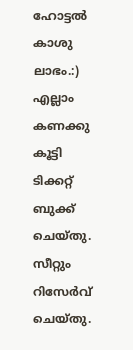ഹോട്ടല്‍ കാശു ലാഭം.:) എല്ലാം കണക്കു കൂട്ടി ടിക്കറ്റ്‌ ബുക്ക്‌ ചെയ്തു. സീറ്റും റിസേര്‍വ് ചെയ്തു.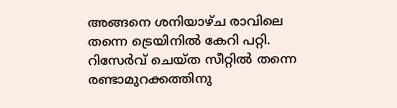അങ്ങനെ ശനിയാഴ്ച രാവിലെ തന്നെ ട്രെയിനില്‍ കേറി പറ്റി. റിസേര്‍വ് ചെയ്ത സീറ്റില്‍ തന്നെ രണ്ടാമുറക്കത്തിനു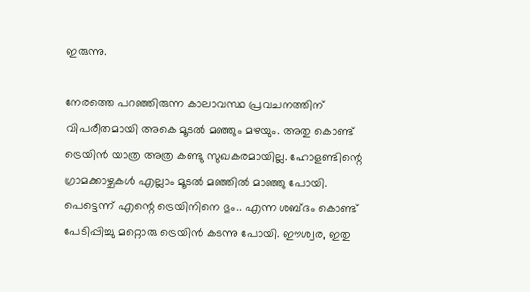ഇരുന്നു.

നേരത്തെ പറഞ്ഞിരുന്ന കാലാവസ്ഥ പ്രവചനത്തിന് വിപരീതമായി അകെ മൂടല്‍ മഞ്ഞും മഴയും. അതു കൊണ്ട് ട്രെയിന്‍ യാത്ര അത്ര കണ്ടു സുഖകരമായില്ല. ഹോളണ്ടിന്റെ ഗ്രാമക്കാഴ്ചകള്‍ എല്ലാം മൂടല്‍ മഞ്ഞില്‍ മാഞ്ഞു പോയി. പെട്ടെന്ന് എന്റെ ട്രെയിനിനെ ഭും.. എന്ന ശബ്ദം കൊണ്ട് പേടിപ്പിച്ചു മറ്റൊരു ട്രെയിന്‍ കടന്നു പോയി. ഈശ്വര, ഇതു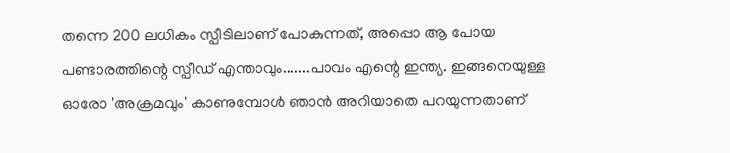തന്നെ 200 ലധികം സ്പീടിലാണ് പോകുന്നത്, അപ്പൊ ആ പോയ പണ്ടാരത്തിന്റെ സ്പീഡ് എന്താവും.......പാവം എന്റെ ഇന്ത്യ. ഇങ്ങനെയുള്ള ഓരോ 'അക്രമവും' കാണുമ്പോള്‍ ഞാന്‍ അറിയാതെ പറയുന്നതാണ്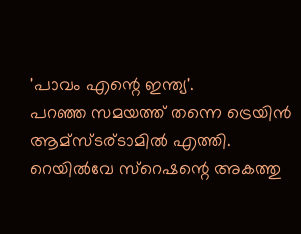'പാവം എന്റെ ഇന്ത്യ'.
പറഞ്ഞ സമയത്ത് തന്നെ ട്രെയിന്‍ ആമ്സ്ടര്ടാമില്‍ എത്തി. റെയില്‍വേ സ്റെഷന്റെ അകത്തു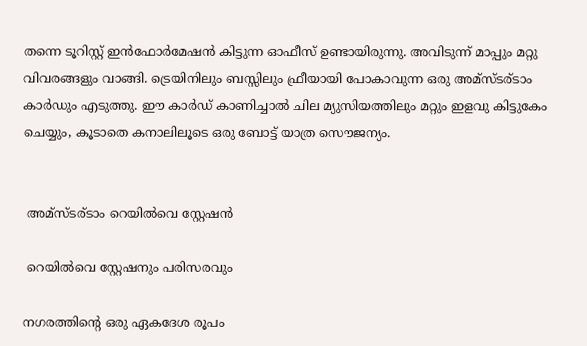തന്നെ ടൂറിസ്റ്റ് ഇന്‍ഫോര്‍മേഷന്‍ കിട്ടുന്ന ഓഫീസ് ഉണ്ടായിരുന്നു. അവിടുന്ന് മാപ്പും മറ്റു വിവരങ്ങളും വാങ്ങി. ട്രെയിനിലും ബസ്സിലും ഫ്രീയായി പോകാവുന്ന ഒരു അമ്സ്ടര്ടാം കാര്‍ഡും എടുത്തു. ഈ കാര്‍ഡ് കാണിച്ചാല്‍ ചില മ്യുസിയത്തിലും മറ്റും ഇളവു കിട്ടുകേം ചെയ്യും, കൂടാതെ കനാലിലൂടെ ഒരു ബോട്ട് യാത്ര സൌജന്യം.


 അമ്സ്ടര്ടാം റെയില്‍വെ സ്റ്റേഷന്‍

 റെയില്‍വെ സ്റ്റേഷനും പരിസരവും

നഗരത്തിന്റെ ഒരു ഏകദേശ രൂപം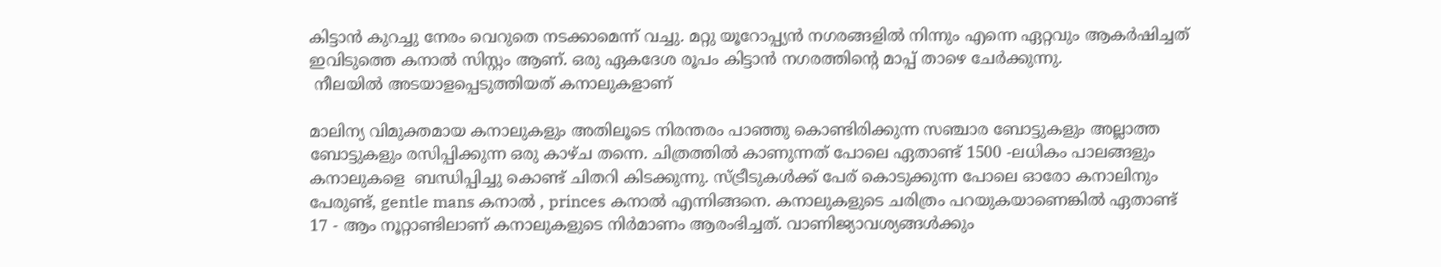കിട്ടാന്‍ കുറച്ചു നേരം വെറുതെ നടക്കാമെന്ന് വച്ചു. മറ്റു യൂറോപ്പ്യന്‍ നഗരങ്ങളില്‍ നിന്നും എന്നെ ഏറ്റവും ആകര്‍ഷിച്ചത് ഇവിടുത്തെ കനാല്‍ സിസ്റ്റം ആണ്. ഒരു ഏകദേശ രൂപം കിട്ടാന്‍ നഗരത്തിന്റെ മാപ്പ് താഴെ ചേര്‍ക്കുന്നു.
 നീലയില്‍ അടയാളപ്പെടുത്തിയത് കനാലുകളാണ്

മാലിന്യ വിമുക്തമായ കനാലുകളും അതിലൂടെ നിരന്തരം പാഞ്ഞു കൊണ്ടിരിക്കുന്ന സഞ്ചാര ബോട്ടുകളും അല്ലാത്ത ബോട്ടുകളും രസിപ്പിക്കുന്ന ഒരു കാഴ്ച തന്നെ. ചിത്രത്തില്‍ കാണുന്നത് പോലെ ഏതാണ്ട് 1500 -ലധികം പാലങ്ങളും കനാലുകളെ  ബന്ധിപ്പിച്ചു കൊണ്ട് ചിതറി കിടക്കുന്നു. സ്ട്രീടുകള്‍ക്ക് പേര് കൊടുക്കുന്ന പോലെ ഓരോ കനാലിനും പേരുണ്ട്, gentle mans കനാല്‍ , princes കനാല്‍ എന്നിങ്ങനെ. കനാലുകളുടെ ചരിത്രം പറയുകയാണെങ്കില്‍ ഏതാണ്ട് 17 - ആം നൂറ്റാണ്ടിലാണ് കനാലുകളുടെ നിര്‍മാണം ആരംഭിച്ചത്. വാണിജ്യാവശ്യങ്ങള്‍ക്കും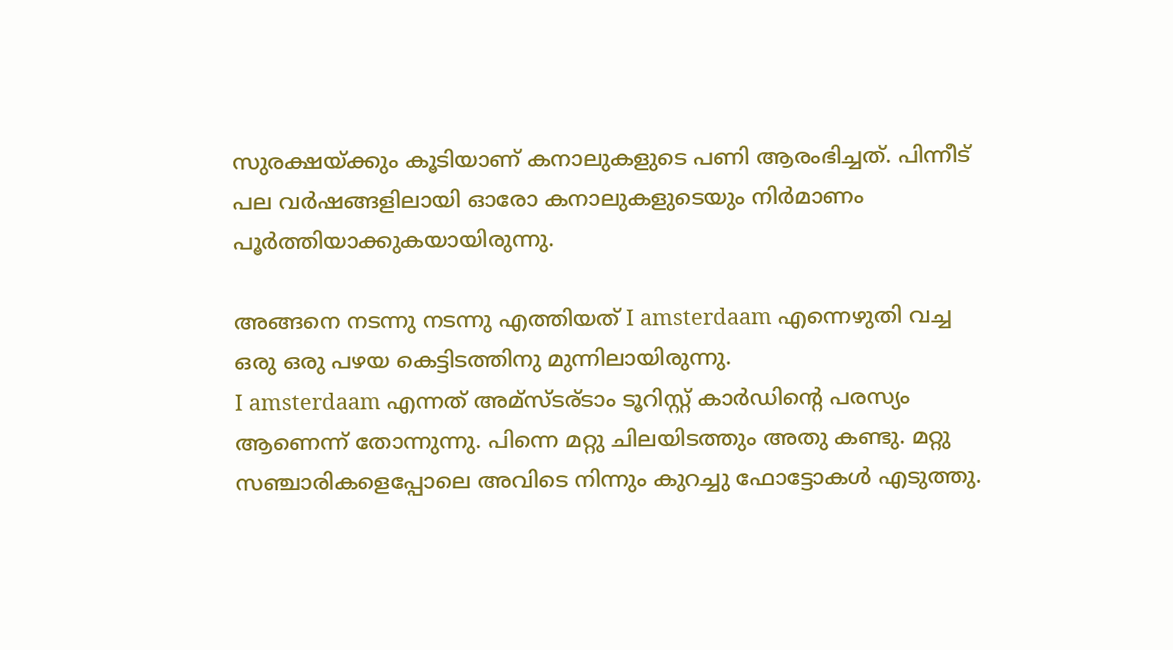സുരക്ഷയ്ക്കും കൂടിയാണ് കനാലുകളുടെ പണി ആരംഭിച്ചത്. പിന്നീട് പല വര്‍ഷങ്ങളിലായി ഓരോ കനാലുകളുടെയും നിര്‍മാണം പൂര്‍ത്തിയാക്കുകയായിരുന്നു.

അങ്ങനെ നടന്നു നടന്നു എത്തിയത് I amsterdaam എന്നെഴുതി വച്ച ഒരു ഒരു പഴയ കെട്ടിടത്തിനു മുന്നിലായിരുന്നു.
I amsterdaam എന്നത് അമ്സ്ടര്ടാം ടൂറിസ്റ്റ് കാര്‍ഡിന്റെ പരസ്യം ആണെന്ന് തോന്നുന്നു. പിന്നെ മറ്റു ചിലയിടത്തും അതു കണ്ടു. മറ്റു സഞ്ചാരികളെപ്പോലെ അവിടെ നിന്നും കുറച്ചു ഫോട്ടോകള്‍ എടുത്തു.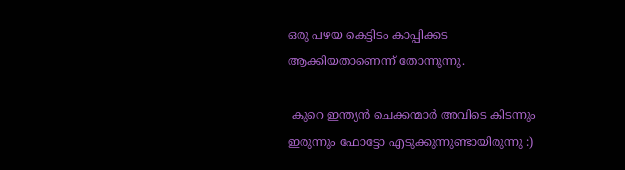ഒരു പഴയ കെട്ടിടം കാപ്പിക്കട ആക്കിയതാണെന്ന് തോന്നുന്നു.

 കുറെ ഇന്ത്യന്‍ ചെക്കന്മാര്‍ അവിടെ കിടന്നും ഇരുന്നും ഫോട്ടോ എടുക്കുന്നുണ്ടായിരുന്നു :)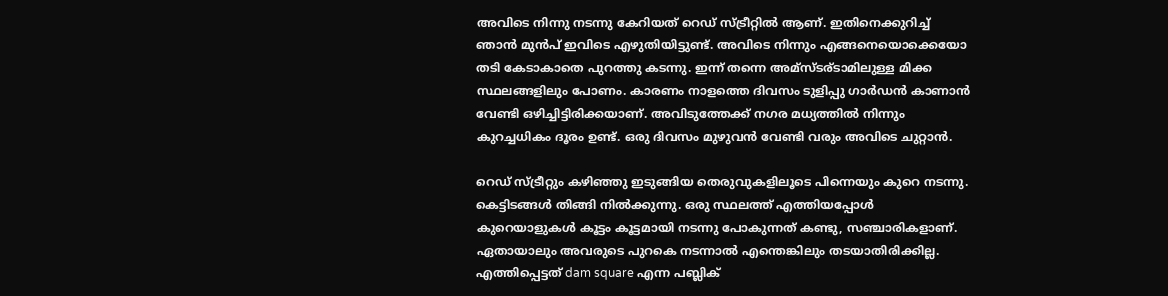അവിടെ നിന്നു നടന്നു കേറിയത്‌ റെഡ് സ്ട്രീറ്റില്‍ ആണ്. ഇതിനെക്കുറിച്ച്‌ ഞാന്‍ മുന്‍പ് ഇവിടെ എഴുതിയിട്ടുണ്ട്. അവിടെ നിന്നും എങ്ങനെയൊക്കെയോ തടി കേടാകാതെ പുറത്തു കടന്നു. ഇന്ന് തന്നെ അമ്സ്ടര്ടാമിലുള്ള മിക്ക സ്ഥലങ്ങളിലും പോണം. കാരണം നാളത്തെ ദിവസം ടുളിപ്പു ഗാര്‍ഡന്‍ കാണാന്‍ വേണ്ടി ഒഴിച്ചിട്ടിരിക്കയാണ്‌. അവിടുത്തേക്ക്‌ നഗര മധ്യത്തില്‍ നിന്നും കുറച്ചധികം ദൂരം ഉണ്ട്. ഒരു ദിവസം മുഴുവന്‍ വേണ്ടി വരും അവിടെ ചുറ്റാന്‍.

റെഡ് സ്ട്രീറ്റും കഴിഞ്ഞു ഇടുങ്ങിയ തെരുവുകളിലൂടെ പിന്നെയും കുറെ നടന്നു. കെട്ടിടങ്ങള്‍ തിങ്ങി നില്‍ക്കുന്നു. ഒരു സ്ഥലത്ത് എത്തിയപ്പോള്‍ കുറെയാളുകള്‍ കൂട്ടം കൂട്ടമായി നടന്നു പോകുന്നത് കണ്ടു, സഞ്ചാരികളാണ്. ഏതായാലും അവരുടെ പുറകെ നടന്നാല്‍ എന്തെങ്കിലും തടയാതിരിക്കില്ല. എത്തിപ്പെട്ടത് dam square എന്ന പബ്ലിക്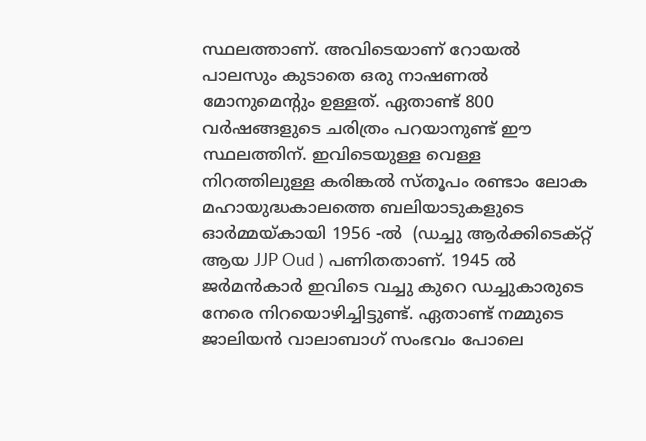സ്ഥലത്താണ്. അവിടെയാണ് റോയല്‍ പാലസും കുടാതെ ഒരു നാഷണല്‍ മോനുമെന്റും ഉള്ളത്. ഏതാണ്ട് 800 വര്‍ഷങ്ങളുടെ ചരിത്രം പറയാനുണ്ട്‌ ഈ സ്ഥലത്തിന്. ഇവിടെയുള്ള വെള്ള നിറത്തിലുള്ള കരിങ്കല്‍ സ്തൂപം രണ്ടാം ലോക മഹായുദ്ധകാലത്തെ ബലിയാടുകളുടെ ഓര്‍മ്മയ്കായി 1956 -ല്‍  (ഡച്ചു ആര്‍ക്കിടെക്റ്റ് ആയ JJP Oud ) പണിതതാണ്. 1945 ല്‍ ജര്‍മന്‍കാര്‍ ഇവിടെ വച്ചു കുറെ ഡച്ചുകാരുടെ നേരെ നിറയൊഴിച്ചിട്ടുണ്ട്. ഏതാണ്ട് നമ്മുടെ ജാലിയന്‍ വാലാബാഗ് സംഭവം പോലെ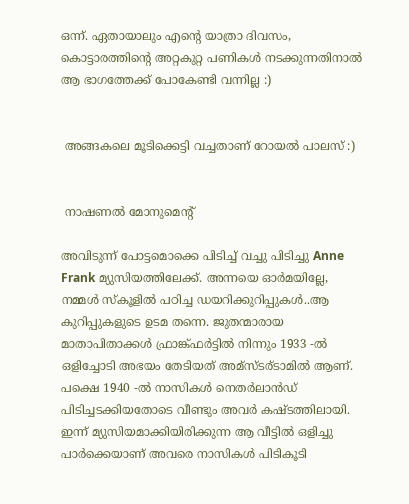ഒന്ന്. ഏതായാലും എന്റെ യാത്രാ ദിവസം, കൊട്ടാരത്തിന്റെ അറ്റകുറ്റ പണികള്‍ നടക്കുന്നതിനാല്‍ ആ ഭാഗത്തേക്ക്‌ പോകേണ്ടി വന്നില്ല :)


 അങ്ങകലെ മൂടിക്കെട്ടി വച്ചതാണ് റോയല്‍ പാലസ് :)


 നാഷണല്‍ മോനുമെന്റ്

അവിടുന്ന് പോട്ടമൊക്കെ പിടിച്ച് വച്ചു പിടിച്ചു Anne Frank മ്യുസിയത്തിലേക്ക്. അന്നയെ ഓര്‍മയില്ലേ, നമ്മള്‍ സ്കൂളില്‍ പഠിച്ച ഡയറിക്കുറിപ്പുകള്‍..ആ കുറിപ്പുകളുടെ ഉടമ തന്നെ. ജുതന്മാരായ മാതാപിതാക്കള്‍ ഫ്രാങ്ക്ഫര്‍ട്ടില്‍ നിന്നും 1933 -ല്‍  ഒളിച്ചോടി അഭയം തേടിയത് അമ്സ്ടര്ടാമില്‍ ആണ്. പക്ഷെ 1940 -ല്‍ നാസികള്‍ നെതര്‍ലാന്‍ഡ്‌ പിടിച്ചടക്കിയതോടെ വീണ്ടും അവര്‍ കഷ്ടത്തിലായി. ഇന്ന് മ്യുസിയമാക്കിയിരിക്കുന്ന ആ വീട്ടില്‍ ഒളിച്ചു പാര്‍ക്കെയാണ് അവരെ നാസികള്‍ പിടികൂടി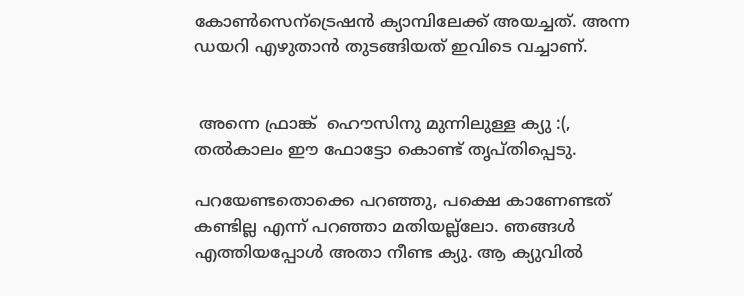കോണ്‍സെന്ട്രെഷന്‍ ക്യാമ്പിലേക്ക് അയച്ചത്. അന്ന ഡയറി എഴുതാന്‍ തുടങ്ങിയത് ഇവിടെ വച്ചാണ്.


 അന്നെ ഫ്രാങ്ക്  ഹൌസിനു മുന്നിലുള്ള ക്യു :(, തല്‍കാലം ഈ ഫോട്ടോ കൊണ്ട് തൃപ്തിപ്പെടു.

പറയേണ്ടതൊക്കെ പറഞ്ഞു, പക്ഷെ കാണേണ്ടത് കണ്ടില്ല എന്ന് പറഞ്ഞാ മതിയല്ല്ലോ. ഞങ്ങള്‍ എത്തിയപ്പോള്‍ അതാ നീണ്ട ക്യു. ആ ക്യുവില്‍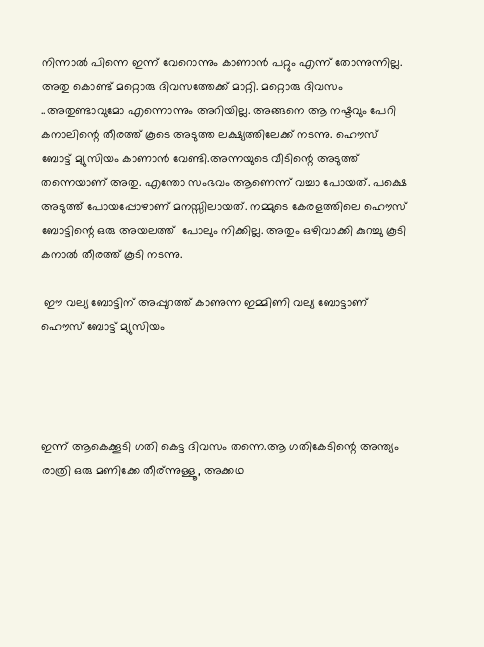നിന്നാല്‍ പിന്നെ ഇന്ന് വേറൊന്നും കാണാന്‍ പറ്റും എന്ന് തോന്നുന്നില്ല. അതു കൊണ്ട് മറ്റൊരു ദിവസത്തേക്ക് മാറ്റി. മറ്റൊരു ദിവസം ..അതുണ്ടാവുമോ എന്നൊന്നും അറിയില്ല. അങ്ങനെ ആ നഷ്ടവും പേറി കനാലിന്റെ തീരത്ത് കൂടെ അടുത്ത ലക്ഷ്യത്തിലേക്ക് നടന്നു. ഹൌസ് ബോട്ട് മ്യുസിയം കാണാന്‍ വേണ്ടി.അന്നയുടെ വീടിന്റെ അടുത്ത് തന്നെയാണ് അതു. എന്തോ സംഭവം ആണെന്ന് വച്ചാ പോയത്. പക്ഷെ അടുത്ത് പോയപ്പോഴാണ് മനസ്സിലായത്. നമ്മുടെ കേരളത്തിലെ ഹൌസ് ബോട്ടിന്റെ ഒരു അയലത്ത്  പോലും നിക്കില്ല. അതും ഒഴിവാക്കി കുറച്ചു കൂടി കനാല്‍ തീരത്ത് കൂടി നടന്നു.

 ഈ വല്യ ബോട്ടിന് അപ്പുറത്ത് കാണുന്ന ഇമ്മിണി വല്യ ബോട്ടാണ് ഹൌസ് ബോട്ട് മ്യുസിയം




ഇന്ന് ആകെക്കൂടി ഗതി കെട്ട ദിവസം തന്നെ.ആ ഗതികേടിന്റെ അന്ത്യം രാത്രി ഒരു മണിക്കേ തീര്ന്നുള്ളൂ, അക്കഥ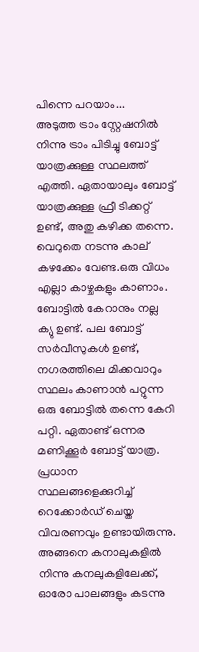പിന്നെ പറയാം...
അടുത്ത ട്രാം സ്റ്റേഷനില്‍ നിന്നു ട്രാം പിടിച്ചു ബോട്ട് യാത്രക്കുള്ള സ്ഥലത്ത് എത്തി. ഏതായാലും ബോട്ട് യാത്രക്കുള്ള ഫ്രീ ടിക്കറ്റ്‌ ഉണ്ട്, അതു കഴിക്ക തന്നെ. വെറുതെ നടന്നു കാല് കഴക്കേം വേണ്ട.ഒരു വിധം എല്ലാ കാഴ്ചകളും കാണാം. ബോട്ടില്‍ കേറാനും നല്ല ക്യു ഉണ്ട്. പല ബോട്ട് സര്‍വീസുകള്‍ ഉണ്ട്, നഗരത്തിലെ മിക്കവാറും സ്ഥലം കാണാന്‍ പറ്റുന്ന ഒരു ബോട്ടില്‍ തന്നെ കേറി പറ്റി. ഏതാണ്ട് ഒന്നര മണിക്കൂര്‍ ബോട്ട് യാത്ര. പ്രധാന സ്ഥലങ്ങളെക്കുറിച്ച് റെക്കോര്‍ഡ്‌ ചെയ്ത വിവരണവും ഉണ്ടായിരുന്നു. അങ്ങനെ കനാലുകളില്‍ നിന്നു കനലുകളിലേക്ക്, ഓരോ പാലങ്ങളും കടന്നു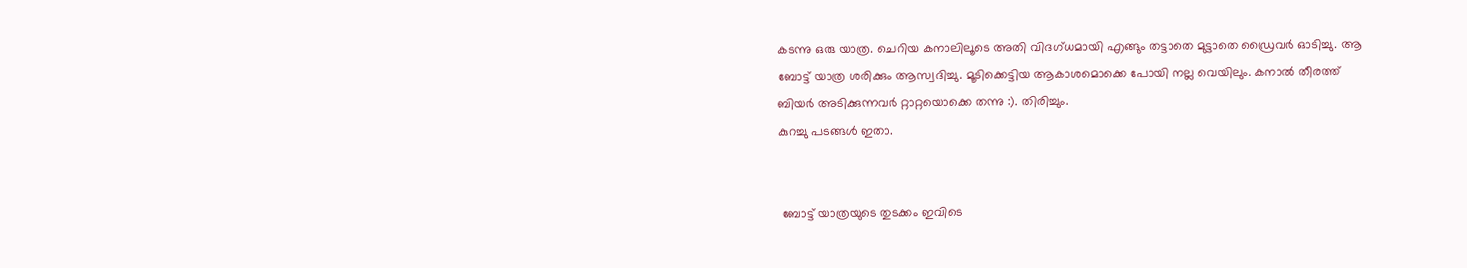കടന്നു ഒരു യാത്ര. ചെറിയ കനാലിലൂടെ അതി വിദഗ്ധമായി എങ്ങും തട്ടാതെ മുട്ടാതെ ഡ്രൈവര്‍ ഓടിച്ചു. ആ ബോട്ട് യാത്ര ശരിക്കും ആസ്വദിച്ചു. മൂടിക്കെട്ടിയ ആകാശമൊക്കെ പോയി നല്ല വെയിലും. കനാല്‍ തീരത്ത് ബിയര്‍ അടിക്കുന്നവര്‍ റ്റാറ്റയൊക്കെ തന്നു :). തിരിച്ചും.
കുറച്ചു പടങ്ങള്‍ ഇതാ.


 ബോട്ട് യാത്രയുടെ തുടക്കം ഇവിടെ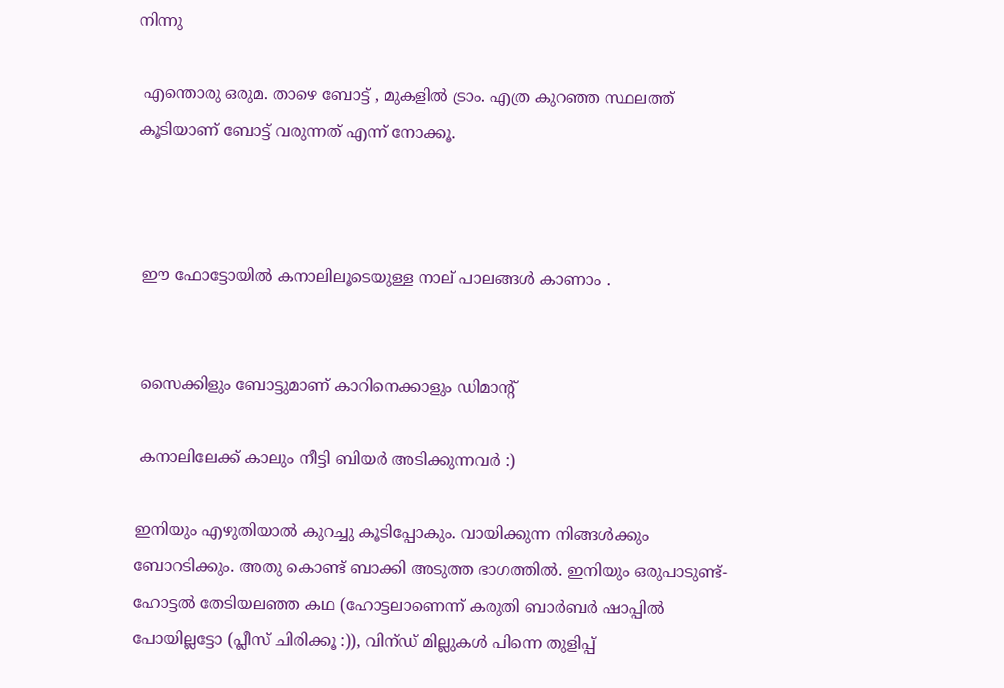നിന്നു

 എന്തൊരു ഒരുമ. താഴെ ബോട്ട് , മുകളില്‍ ട്രാം. എത്ര കുറഞ്ഞ സ്ഥലത്ത് കൂടിയാണ് ബോട്ട് വരുന്നത് എന്ന് നോക്കൂ.



 ഈ ഫോട്ടോയില്‍ കനാലിലൂടെയുള്ള നാല് പാലങ്ങള്‍ കാണാം .


 സൈക്കിളും ബോട്ടുമാണ് കാറിനെക്കാളും ഡിമാന്റ്

 കനാലിലേക്ക് കാലും നീട്ടി ബിയര്‍ അടിക്കുന്നവര്‍ :)

ഇനിയും എഴുതിയാല്‍ കുറച്ചു കൂടിപ്പോകും. വായിക്കുന്ന നിങ്ങള്‍ക്കും ബോറടിക്കും. അതു കൊണ്ട് ബാക്കി അടുത്ത ഭാഗത്തില്‍. ഇനിയും ഒരുപാടുണ്ട്-ഹോട്ടല്‍ തേടിയലഞ്ഞ കഥ (ഹോട്ടലാണെന്ന് കരുതി ബാര്‍ബര്‍ ഷാപ്പില്‍ പോയില്ലട്ടോ (പ്ലീസ് ചിരിക്കൂ :)), വിന്ഡ് മില്ലുകള്‍ പിന്നെ തുളിപ്പ്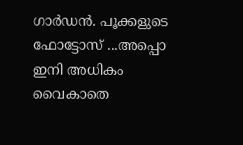ഗാര്‍ഡന്‍. പൂക്കളുടെ ഫോട്ടോസ് ...അപ്പൊ ഇനി അധികം വൈകാതെ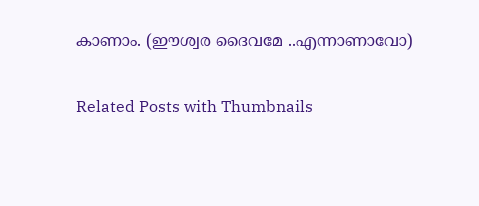കാണാം. (ഈശ്വര ദൈവമേ ..എന്നാണാവോ)

Related Posts with Thumbnails